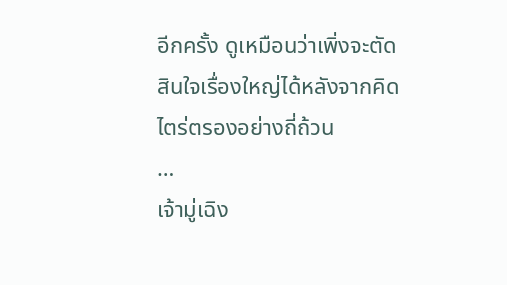อีกครั้ง ดูเหมือนว่าเพิ่งจะตัดสินใจเรื่องใหญ่ได้หลังจากคิดไตร่ตรองอย่างถี่ถ้วน
…
เจ้ามู่เฉิง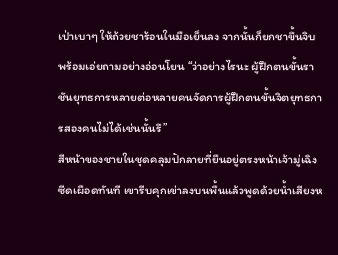เป่าเบาๆ ให้ถ้วยชาร้อนในมือเย็นลง จากนั้นก็ยกชาขึ้นจิบพร้อมเอ่ยถามอย่างอ่อนโยน “ว่าอย่างไรนะ ผู้ฝึกตนขั้นราชันยุทธการหลายต่อหลายคนจัดการผู้ฝึกตนขั้นจิตยุทธการสองคนไม่ได้เช่นนั้นรึ”
สีหน้าของชายในชุดคลุมปักลายที่ยืนอยู่ตรงหน้าเจ้ามู่เฉิงซีดเผือดทันที เขารีบคุกเข่าลงบนพื้นแล้วพูดด้วยน้ำเสียงห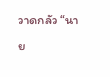วาดกลัว “นาย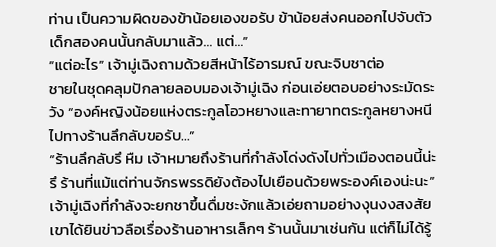ท่าน เป็นความผิดของข้าน้อยเองขอรับ ข้าน้อยส่งคนออกไปจับตัวเด็กสองคนนั้นกลับมาแล้ว… แต่…”
“แต่อะไร” เจ้ามู่เฉิงถามด้วยสีหน้าไร้อารมณ์ ขณะจิบชาต่อ
ชายในชุดคลุมปักลายลอบมองเจ้ามู่เฉิง ก่อนเอ่ยตอบอย่างระมัดระวัง “องค์หญิงน้อยแห่งตระกูลโอวหยางและทายาทตระกูลหยางหนีไปทางร้านลึกลับขอรับ…”
“ร้านลึกลับรึ หืม เจ้าหมายถึงร้านที่กำลังโด่งดังไปทั่วเมืองตอนนี้น่ะรึ ร้านที่แม้แต่ท่านจักรพรรดิยังต้องไปเยือนด้วยพระองค์เองน่ะนะ” เจ้ามู่เฉิงที่กำลังจะยกชาขึ้นดื่มชะงักแล้วเอ่ยถามอย่างงุนงงสงสัย เขาได้ยินข่าวลือเรื่องร้านอาหารเล็กๆ ร้านนั้นมาเช่นกัน แต่ก็ไม่ได้รู้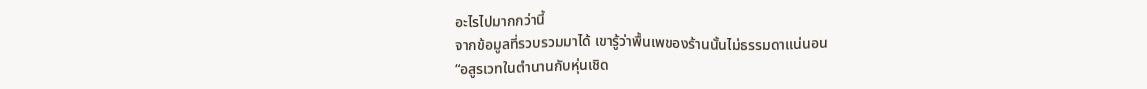อะไรไปมากกว่านี้
จากข้อมูลที่รวบรวมมาได้ เขารู้ว่าพื้นเพของร้านนั้นไม่ธรรมดาแน่นอน
“อสูรเวทในตำนานกับหุ่นเชิด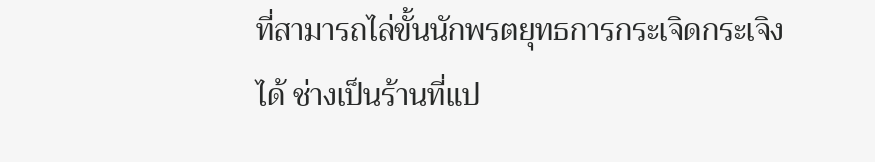ที่สามารถไล่ขั้นนักพรตยุทธการกระเจิดกระเจิงได้ ช่างเป็นร้านที่แป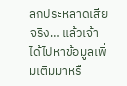ลกประหลาดเสียจริง… แล้วเจ้าได้ไปหาข้อมูลเพิ่มเติมมาหรื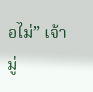อไม่” เจ้ามู่